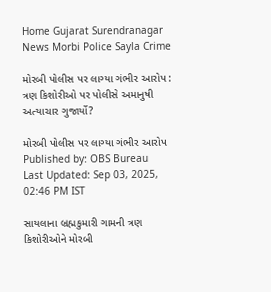Home Gujarat Surendranagar News Morbi Police Sayla Crime

મોરબી પોલીસ પર લાગ્યા ગંભીર આરોપ : ત્રણ કિશોરીઓ પર પોલીસે અમાનુષી અત્યાચાર ગુજાર્યો?

મોરબી પોલીસ પર લાગ્યા ગંભીર આરોપ
Published by: OBS Bureau
Last Updated: Sep 03, 2025, 02:46 PM IST

સાયલાના બ્રહ્મકુમારી ગામની ત્રણ કિશોરીઓને મોરબી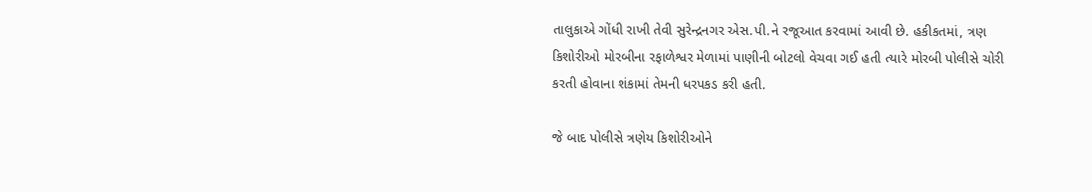તાલુકાએ ગોંધી રાખી તેવી સુરેન્દ્રનગર એસ.પી.ને રજૂઆત કરવામાં આવી છે. હકીકતમાં, ત્રણ કિશોરીઓ મોરબીના રફાળેશ્વર મેળામાં પાણીની બોટલો વેચવા ગઈ હતી ત્યારે મોરબી પોલીસે ચોરી કરતી હોવાના શંકામાં તેમની ધરપકડ કરી હતી.

જે બાદ પોલીસે ત્રણેય કિશોરીઓને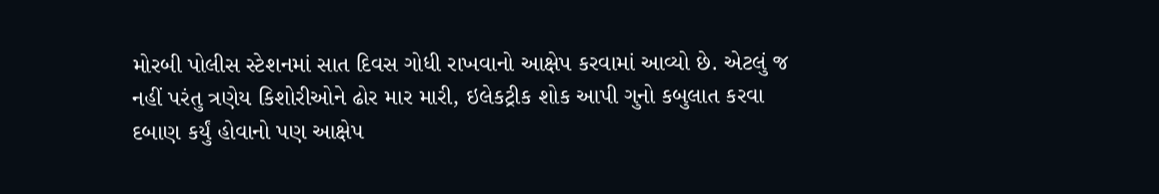મોરબી પોલીસ સ્ટેશનમાં સાત દિવસ ગોધી રાખવાનો આક્ષેપ કરવામાં આવ્યો છે. એટલું જ નહીં પરંતુ ત્રણેય કિશોરીઓને ઢોર માર મારી, ઇલેકટ્રીક શોક આપી ગુનો કબુલાત કરવા દબાણ કર્યું હોવાનો પણ આક્ષેપ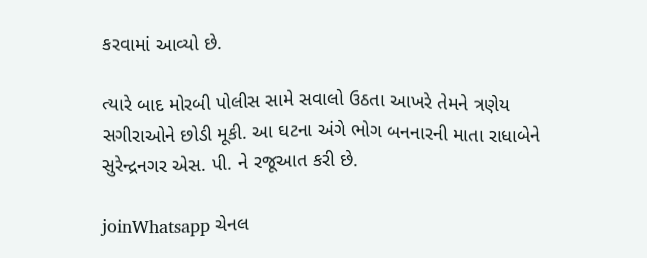કરવામાં આવ્યો છે.

ત્યારે બાદ મોરબી પોલીસ સામે સવાલો ઉઠતા આખરે તેમને ત્રણેય સગીરાઓને છોડી મૂકી. આ ઘટના અંગે ભોગ બનનારની માતા રાધાબેને સુરેન્દ્રનગર એસ. પી. ને રજૂઆત કરી છે.

joinWhatsapp ચેનલ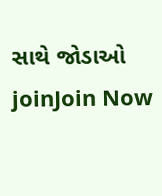સાથે જોડાઓ
joinJoin Now